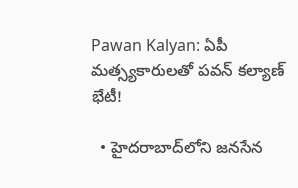Pawan Kalyan: ఏపీ మత్స్యకారులతో పవన్ కల్యాణ్ భేటీ!

  • హైదరాబాద్‌లోని జనసేన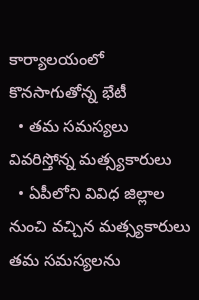కార్యాలయంలో కొనసాగుతోన్న భేటీ
  • తమ సమస్యలు వివరిస్తోన్న మత్స్యకారులు
  • ఏపీలోని వివిధ జిల్లాల నుంచి వచ్చిన మత్స్యకారులు
త‌మ స‌మ‌స్య‌ల‌ను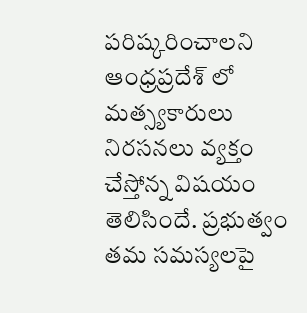ప‌రిష్క‌రించాల‌ని ఆంధ్ర‌ప్ర‌దేశ్ లో మ‌త్స్య‌కారులు నిర‌స‌న‌లు వ్య‌క్తం చేస్తోన్న విష‌యం తెలిసిందే. ప్ర‌భుత్వం త‌మ స‌మ‌స్య‌ల‌పై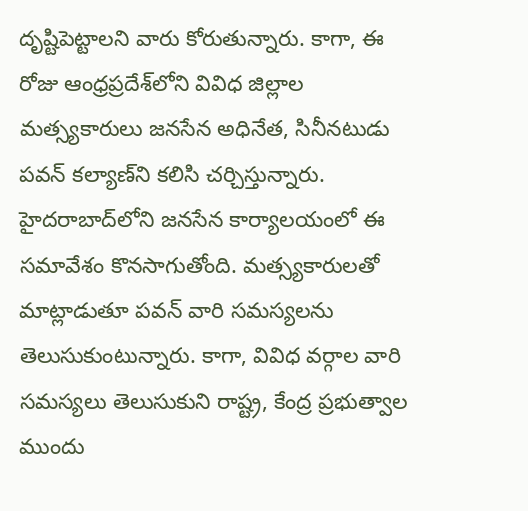దృష్టిపెట్టాల‌ని వారు కోరుతున్నారు. కాగా, ఈ రోజు ఆంధ్రప్రదేశ్‌లోని వివిధ జిల్లాల మత్స్యకారులు జ‌న‌సేన అధినేత‌, సినీన‌టుడు ప‌వ‌న్ క‌ల్యాణ్‌ని క‌లిసి చ‌ర్చిస్తున్నారు. హైదరాబాద్‌లోని జనసేన కార్యాలయంలో ఈ సమావేశం కొనసాగుతోంది. మత్స్యకారులతో మాట్లాడుతూ పవన్ వారి సమస్యలను తెలుసుకుంటున్నారు. కాగా, వివిధ వర్గాల వారి సమస్యలు తెలుసుకుని రాష్ట్ర, కేంద్ర ప్రభుత్వాల ముందు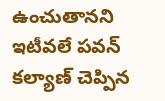ఉంచుతానని ఇటీవలే పవన్ కల్యాణ్ చెప్పిన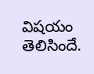విషయం తెలిసిందే.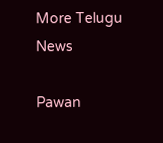More Telugu News

Pawan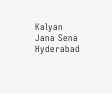Kalyan
Jana Sena
Hyderabad